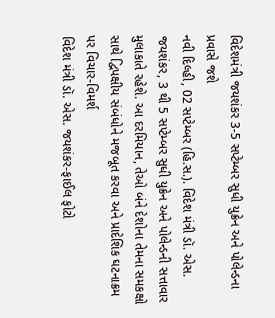વિદેશમંત્રી જયશંકર 3-5 સપ્ટેમ્બર સુધી યુક્રેન અને પોલેન્ડના પ્રવાસે જશે
નવી દિલ્હી, 02 સપ્ટેમ્બર (હિ.સ.). વિદેશ મંત્રી ડૉ. એસ. જયશંકર, 3 થી 5 સપ્ટેમ્બર સુધી યુક્રેન અને પોલેન્ડની સત્તાવાર મુલાકાતે રહેશે. આ દરમિયાન, તેઓ બંને દેશોના તેમના સમકક્ષો સાથે દ્વિપક્ષીય સંબંધોને મજબૂત કરવા અને પ્રાદેશિક ઘટનાક્રમ પર વિચાર-વિમર્શ
વિદેશ મંત્રી ડૉ. એસ. જયશંકર-ફાઈલ ફોટો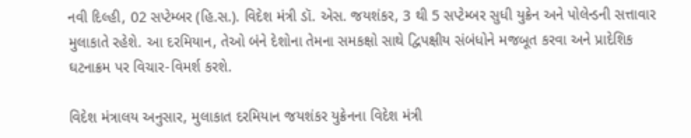નવી દિલ્હી, 02 સપ્ટેમ્બર (હિ.સ.). વિદેશ મંત્રી ડૉ. એસ. જયશંકર, 3 થી 5 સપ્ટેમ્બર સુધી યુક્રેન અને પોલેન્ડની સત્તાવાર મુલાકાતે રહેશે. આ દરમિયાન, તેઓ બંને દેશોના તેમના સમકક્ષો સાથે દ્વિપક્ષીય સંબંધોને મજબૂત કરવા અને પ્રાદેશિક ઘટનાક્રમ પર વિચાર-વિમર્શ કરશે.

વિદેશ મંત્રાલય અનુસાર, મુલાકાત દરમિયાન જયશંકર યુક્રેનના વિદેશ મંત્રી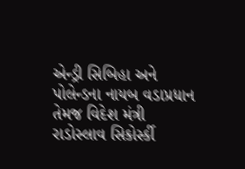એન્ડ્રી સિબિહા અને પોલેન્ડના નાયબ વડાપ્રધાન તેમજ વિદેશ મંત્રી રાડોસ્લાવ સિકોર્સ્કી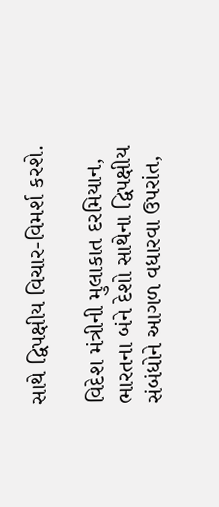સાથે દ્વિપક્ષીય વિચાર-વિમર્શ કરશે.

વિદેશ મંત્રીની મુલાકાત દરમિયાન, ભારતના બંને દેશો સાથેના દ્વિપક્ષીય સંબંધોને આગળ વધારવા ઉપરાંત,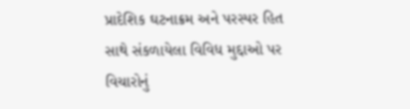પ્રાદેશિક ઘટનાક્રમ અને પરસ્પર હિત સાથે સંકળાયેલા વિવિધ મુદ્દાઓ પર વિચારોનું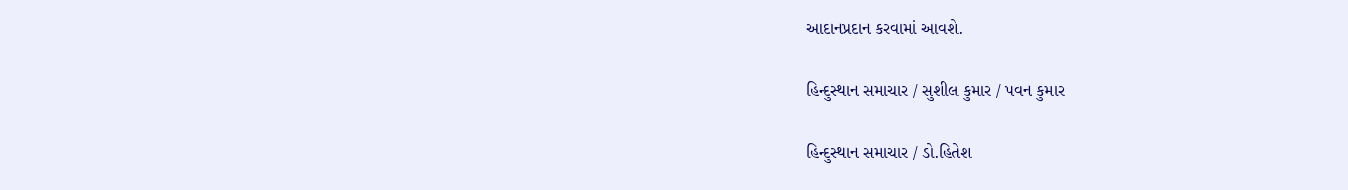આદાનપ્રદાન કરવામાં આવશે.

હિન્દુસ્થાન સમાચાર / સુશીલ કુમાર / પવન કુમાર

હિન્દુસ્થાન સમાચાર / ડો.હિતેશ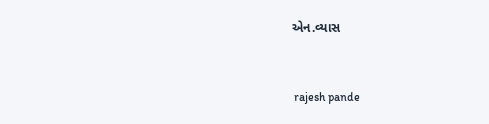એન.વ્યાસ


 rajesh pande